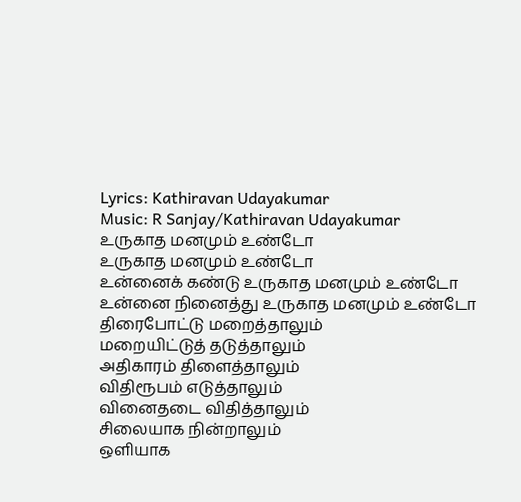Lyrics: Kathiravan Udayakumar
Music: R Sanjay/Kathiravan Udayakumar
உருகாத மனமும் உண்டோ
உருகாத மனமும் உண்டோ
உன்னைக் கண்டு உருகாத மனமும் உண்டோ
உன்னை நினைத்து உருகாத மனமும் உண்டோ
திரைபோட்டு மறைத்தாலும்
மறையிட்டுத் தடுத்தாலும்
அதிகாரம் திளைத்தாலும்
விதிரூபம் எடுத்தாலும்
வினைதடை விதித்தாலும்
சிலையாக நின்றாலும்
ஒளியாக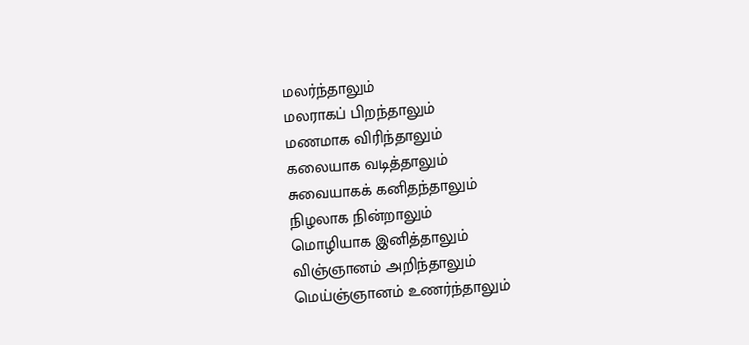மலர்ந்தாலும்
மலராகப் பிறந்தாலும்
மணமாக விரிந்தாலும்
கலையாக வடித்தாலும்
சுவையாகக் கனிதந்தாலும்
நிழலாக நின்றாலும்
மொழியாக இனித்தாலும்
விஞ்ஞானம் அறிந்தாலும்
மெய்ஞ்ஞானம் உணர்ந்தாலும்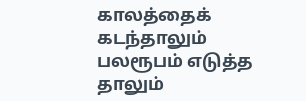காலத்தைக் கடந்தாலும்
பலரூபம் எடுத்த தாலும்